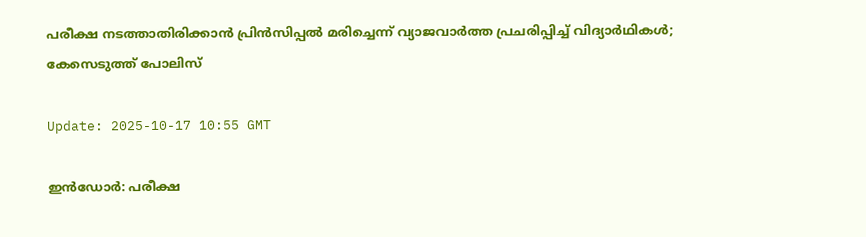പരീക്ഷ നടത്താതിരിക്കാന്‍ പ്രിന്‍സിപ്പല്‍ മരിച്ചെന്ന് വ്യാജവാര്‍ത്ത പ്രചരിപ്പിച്ച് വിദ്യാര്‍ഥികള്‍; കേസെടുത്ത് പോലിസ്

Update: 2025-10-17 10:55 GMT

ഇന്‍ഡോര്‍: പരീക്ഷ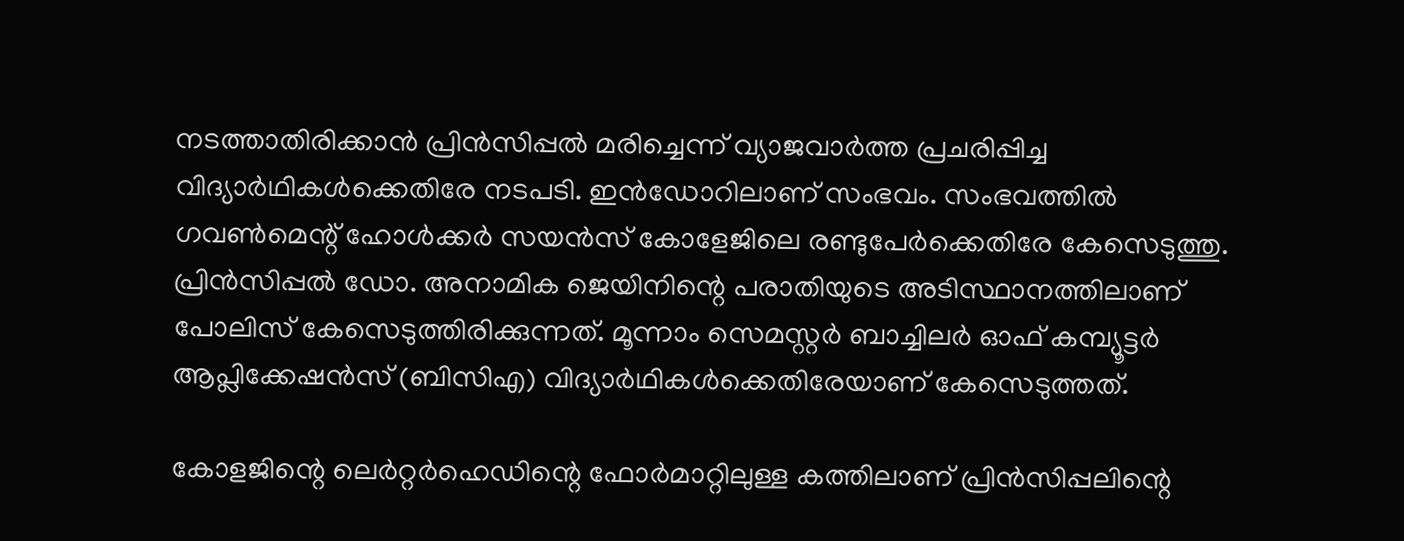നടത്താതിരിക്കാന്‍ പ്രിന്‍സിപ്പല്‍ മരിച്ചെന്ന് വ്യാജവാര്‍ത്ത പ്രചരിപ്പിച്ച വിദ്യാര്‍ഥികള്‍ക്കെതിരേ നടപടി. ഇന്‍ഡോറിലാണ് സംഭവം. സംഭവത്തില്‍ ഗവണ്‍മെന്റ് ഹോള്‍ക്കര്‍ സയന്‍സ് കോളേജിലെ രണ്ടുപേര്‍ക്കെതിരേ കേസെടുത്തു. പ്രിന്‍സിപ്പല്‍ ഡോ. അനാമിക ജെയിനിന്റെ പരാതിയുടെ അടിസ്ഥാനത്തിലാണ് പോലിസ് കേസെടുത്തിരിക്കുന്നത്. മൂന്നാം സെമസ്റ്റര്‍ ബാച്ചിലര്‍ ഓഫ് കമ്പ്യൂട്ടര്‍ ആപ്ലിക്കേഷന്‍സ് (ബിസിഎ) വിദ്യാര്‍ഥികള്‍ക്കെതിരേയാണ് കേസെടുത്തത്.

കോളജിന്റെ ലെര്‍റ്റര്‍ഹെഡിന്റെ ഫോര്‍മാറ്റിലുള്ള കത്തിലാണ് പ്രിന്‍സിപ്പലിന്റെ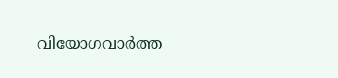വിയോഗവാര്‍ത്ത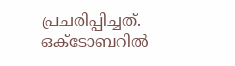പ്രചരിപ്പിച്ചത്. ഒക്ടോബറില്‍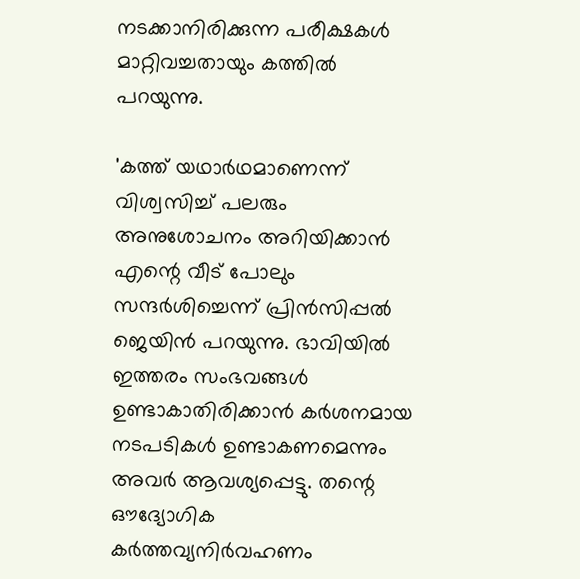നടക്കാനിരിക്കുന്ന പരീക്ഷകള്‍ മാറ്റിവച്ചതായും കത്തില്‍ പറയുന്നു.

'കത്ത് യഥാര്‍ഥമാണെന്ന് വിശ്വസിച്ച് പലരും അനുശോചനം അറിയിക്കാന്‍ എന്റെ വീട് പോലും സന്ദര്‍ശിച്ചെന്ന് പ്രിന്‍സിപ്പല്‍ ജെയിന്‍ പറയുന്നു. ഭാവിയില്‍ ഇത്തരം സംഭവങ്ങള്‍ ഉണ്ടാകാതിരിക്കാന്‍ കര്‍ശനമായ നടപടികള്‍ ഉണ്ടാകണമെന്നും അവര്‍ ആവശ്യപ്പെട്ടു. തന്റെ ഔദ്യോഗിക കര്‍ത്തവ്യനിര്‍വഹണം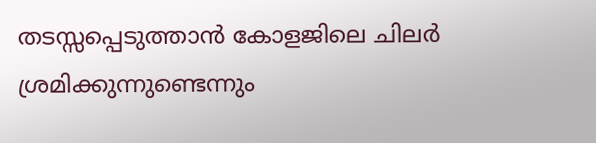തടസ്സപ്പെടുത്താന്‍ കോളജിലെ ചിലര്‍ ശ്രമിക്കുന്നുണ്ടെന്നും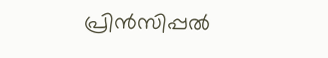പ്രിന്‍സിപ്പല്‍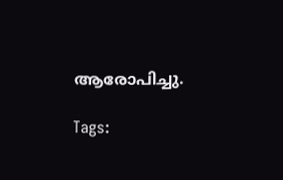ആരോപിച്ചു.

Tags: